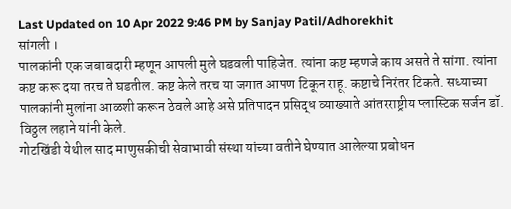Last Updated on 10 Apr 2022 9:46 PM by Sanjay Patil/Adhorekhit
सांगली ।
पालकांनी एक जबाबदारी म्हणून आपली मुले घडवली पाहिजेत. त्यांना कष्ट म्हणजे काय असते ते सांगा. त्यांना कष्ट करू दया तरच ते घडतील. कष्ट केले तरच या जगात आपण टिकून राहू. कष्टाचे निरंतर टिकते. सध्याच्या पालकांनी मुलांना आळशी करून ठेवले आहे असे प्रतिपादन प्रसिद्ध व्याख्याते आंतरराष्ट्रीय प्लास्टिक सर्जन डॉ. विठ्ठल लहाने यांनी केले.
गोटखिंडी येथील साद माणुसकीची सेवाभावी संस्था यांच्या वतीने घेण्यात आलेल्या प्रबोधन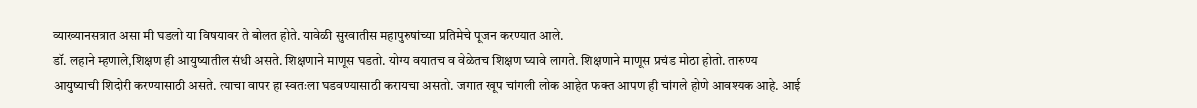व्याख्यानसत्रात असा मी घडलो या विषयावर ते बोलत होते. यावेळी सुरवातीस महापुरुषांच्या प्रतिमेचे पूजन करण्यात आले.
डॉ. लहाने म्हणाले,शिक्षण ही आयुष्यातील संधी असते. शिक्षणाने माणूस घडतो. योग्य वयातच व वेळेतच शिक्षण घ्यावे लागते. शिक्षणाने माणूस प्रचंड मोठा होतो. तारुण्य आयुष्याची शिदोरी करण्यासाठी असते. त्याचा वापर हा स्वतःला घडवण्यासाठी करायचा असतो. जगात खूप चांगली लोक आहेत फक्त आपण ही चांगले होणे आवश्यक आहे. आई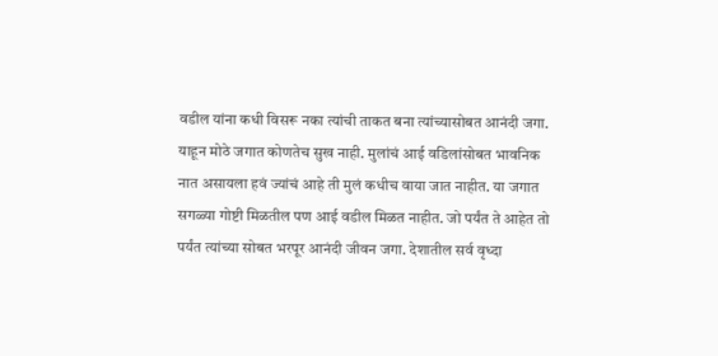वडील यांना कधी विसरू नका त्यांची ताकत बना त्यांच्यासोबत आनंदी जगा. याहून मोठे जगात कोणतेच सुख नाही. मुलांचं आई वडिलांसोबत भावनिक नात असायला हवं ज्यांचं आहे ती मुलं कधीच वाया जात नाहीत. या जगात सगळ्या गोष्टी मिळतील पण आई वडील मिळत नाहीत. जो पर्यंत ते आहेत तो पर्यंत त्यांच्या सोबत भरपूर आनंदी जीवन जगा. देशातील सर्व वृध्दा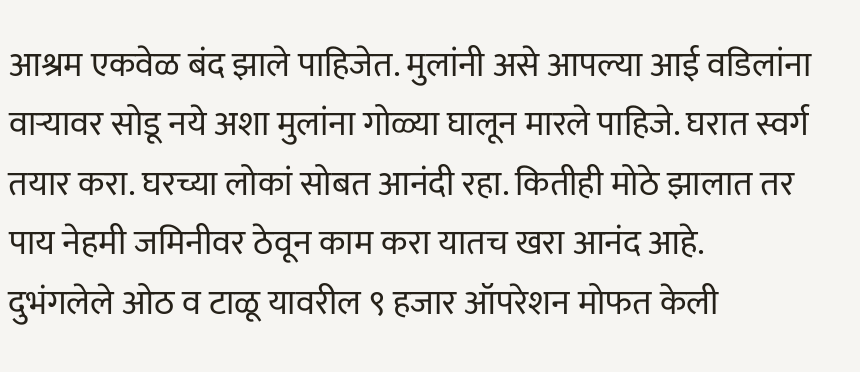आश्रम एकवेळ बंद झाले पाहिजेत. मुलांनी असे आपल्या आई वडिलांना वाऱ्यावर सोडू नये अशा मुलांना गोळ्या घालून मारले पाहिजे. घरात स्वर्ग तयार करा. घरच्या लोकां सोबत आनंदी रहा. कितीही मोठे झालात तर पाय नेहमी जमिनीवर ठेवून काम करा यातच खरा आनंद आहे. दुभंगलेले ओठ व टाळू यावरील ९ हजार ऑपरेशन मोफत केली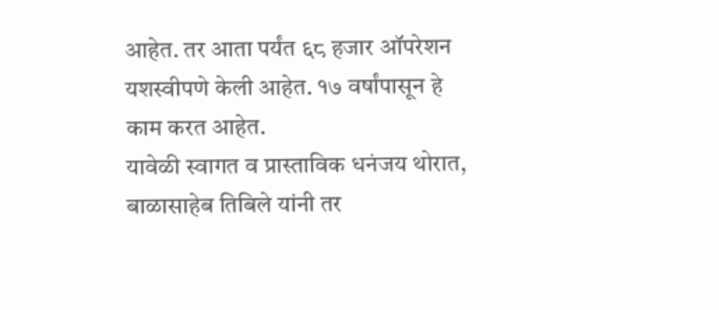आहेत. तर आता पर्यंत ६८ हजार ऑपरेशन यशस्वीपणे केली आहेत. १७ वर्षांपासून हे काम करत आहेत.
यावेळी स्वागत व प्रास्ताविक धनंजय थोरात, बाळासाहेब तिबिले यांनी तर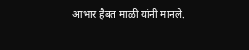आभार हैबत माळी यांनी मानले.